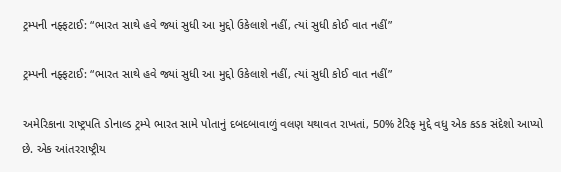ટ્રમ્પની નફ્ફટાઈ: “ભારત સાથે હવે જ્યાં સુધી આ મુદ્દો ઉકેલાશે નહીં, ત્યાં સુધી કોઈ વાત નહીં”

ટ્રમ્પની નફ્ફટાઈ: “ભારત સાથે હવે જ્યાં સુધી આ મુદ્દો ઉકેલાશે નહીં, ત્યાં સુધી કોઈ વાત નહીં”

અમેરિકાના રાષ્ટ્રપતિ ડોનાલ્ડ ટ્રમ્પે ભારત સામે પોતાનું દબદબાવાળું વલણ યથાવત રાખતાં, 50% ટેરિફ મુદ્દે વધુ એક કડક સંદેશો આપ્યો છે. એક આંતરરાષ્ટ્રીય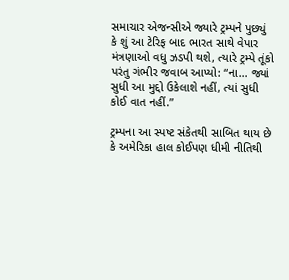સમાચાર એજન્સીએ જ્યારે ટ્રમ્પને પુછ્યું કે શું આ ટેરિફ બાદ ભારત સાથે વેપાર મંત્રણાઓ વધુ ઝડપી થશે, ત્યારે ટ્રમ્પે તૂંકો પરંતુ ગંભીર જવાબ આપ્યો: “ના… જ્યાં સુધી આ મુદ્દો ઉકેલાશે નહીં, ત્યાં સુધી કોઈ વાત નહીં.”

ટ્રમ્પના આ સ્પષ્ટ સંકેતથી સાબિત થાય છે કે અમેરિકા હાલ કોઈપણ ધીમી નીતિથી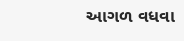આગળ વધવા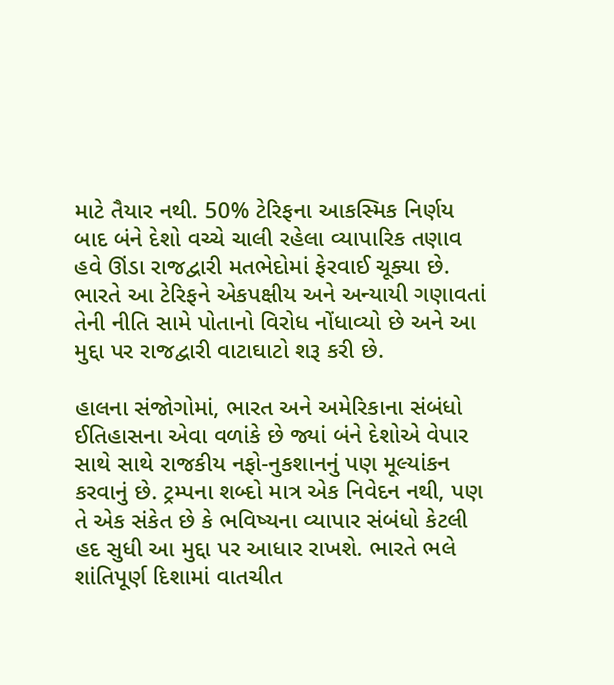માટે તૈયાર નથી. 50% ટેરિફના આકસ્મિક નિર્ણય બાદ બંને દેશો વચ્ચે ચાલી રહેલા વ્યાપારિક તણાવ હવે ઊંડા રાજદ્વારી મતભેદોમાં ફેરવાઈ ચૂક્યા છે. ભારતે આ ટેરિફને એકપક્ષીય અને અન્યાયી ગણાવતાં તેની નીતિ સામે પોતાનો વિરોધ નોંધાવ્યો છે અને આ મુદ્દા પર રાજદ્વારી વાટાઘાટો શરૂ કરી છે.

હાલના સંજોગોમાં, ભારત અને અમેરિકાના સંબંધો ઈતિહાસના એવા વળાંકે છે જ્યાં બંને દેશોએ વેપાર સાથે સાથે રાજકીય નફો-નુકશાનનું પણ મૂલ્યાંકન કરવાનું છે. ટ્રમ્પના શબ્દો માત્ર એક નિવેદન નથી, પણ તે એક સંકેત છે કે ભવિષ્યના વ્યાપાર સંબંધો કેટલી હદ સુધી આ મુદ્દા પર આધાર રાખશે. ભારતે ભલે શાંતિપૂર્ણ દિશામાં વાતચીત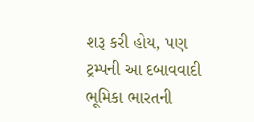શરૂ કરી હોય, પણ ટ્રમ્પની આ દબાવવાદી ભૂમિકા ભારતની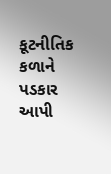કૂટનીતિક કળાને પડકાર આપી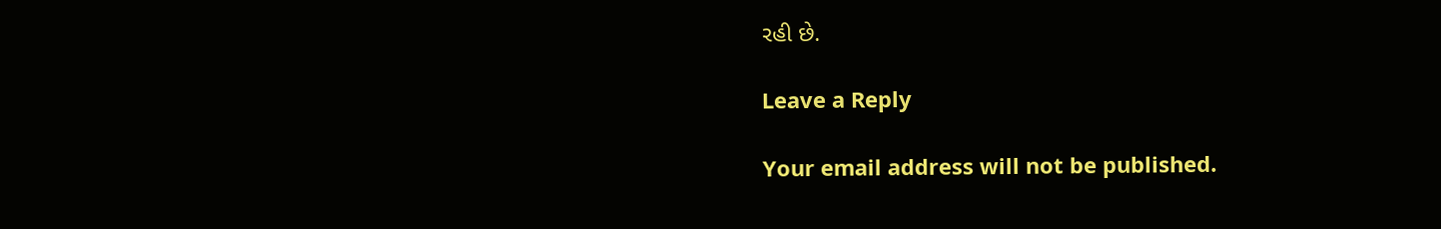રહી છે.

Leave a Reply

Your email address will not be published.